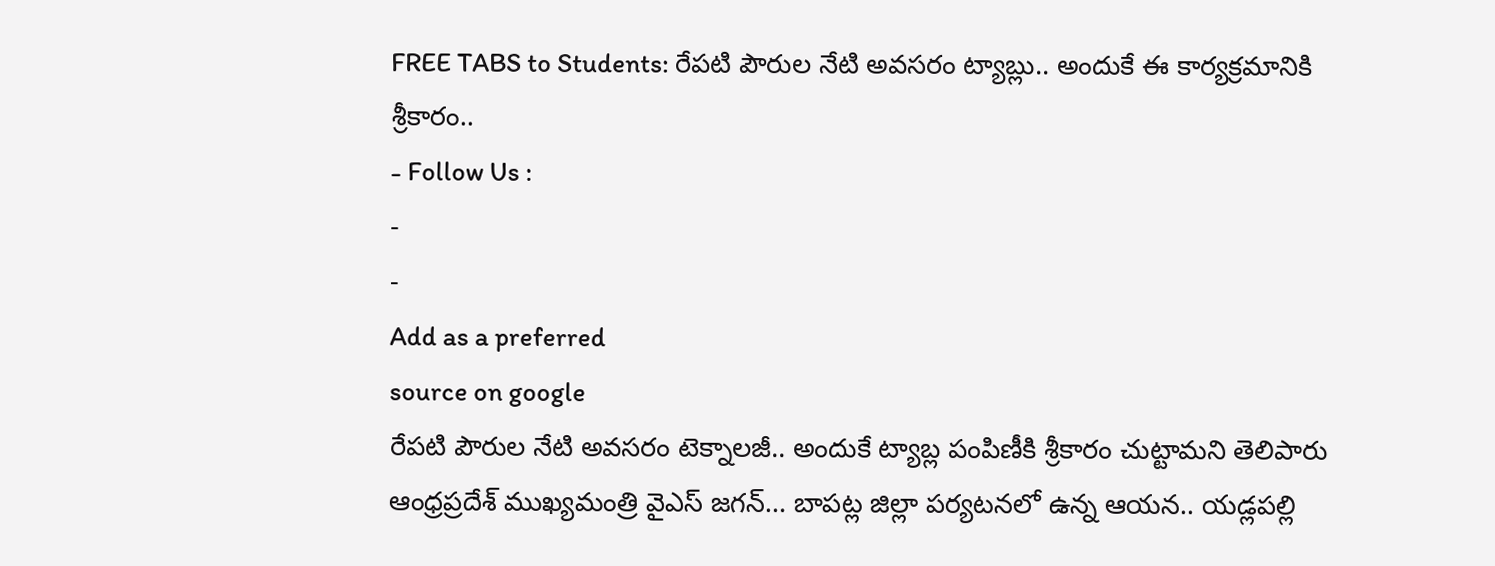FREE TABS to Students: రేపటి పౌరుల నేటి అవసరం ట్యాబ్లు.. అందుకే ఈ కార్యక్రమానికి శ్రీకారం..
- Follow Us :
-
-
Add as a preferred
source on google
రేపటి పౌరుల నేటి అవసరం టెక్నాలజీ.. అందుకే ట్యాబ్ల పంపిణీకి శ్రీకారం చుట్టామని తెలిపారు ఆంధ్రప్రదేశ్ ముఖ్యమంత్రి వైఎస్ జగన్… బాపట్ల జిల్లా పర్యటనలో ఉన్న ఆయన.. యడ్లపల్లి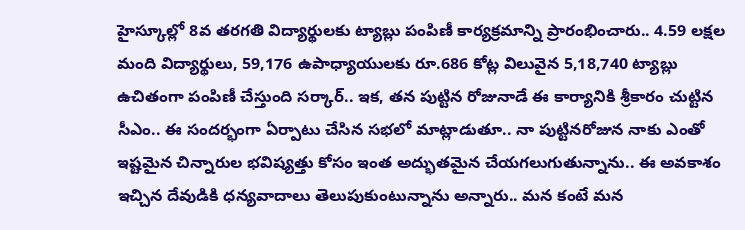హైస్కూల్లో 8వ తరగతి విద్యార్థులకు ట్యాబ్లు పంపిణీ కార్యక్రమాన్ని ప్రారంభించారు.. 4.59 లక్షల మంది విద్యార్థులు, 59,176 ఉపాధ్యాయులకు రూ.686 కోట్ల విలువైన 5,18,740 ట్యాబ్లు ఉచితంగా పంపిణీ చేస్తుంది సర్కార్.. ఇక, తన పుట్టిన రోజునాడే ఈ కార్యానికి శ్రీకారం చుట్టిన సీఎం.. ఈ సందర్భంగా ఏర్పాటు చేసిన సభలో మాట్లాడుతూ.. నా పుట్టినరోజున నాకు ఎంతో ఇష్టమైన చిన్నారుల భవిష్యత్తు కోసం ఇంత అద్భుతమైన చేయగలుగుతున్నాను.. ఈ అవకాశం ఇచ్చిన దేవుడికి ధన్యవాదాలు తెలుపుకుంటున్నాను అన్నారు.. మన కంటే మన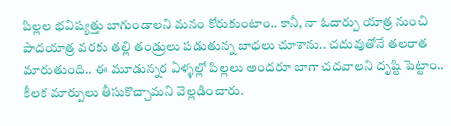పిల్లల భవిష్యత్తు బాగుండాలని మనం కోరుకుంటాం.. కానీ, నా ఓదార్పు యాత్ర నుంచి పాదయాత్ర వరకు తల్లి తండ్రులు పడుతున్న బాధలు చూశాను.. చదువుతోనే తలరాత మారుతుంది.. ఈ మూడున్నర ఏళ్ళల్లో పిల్లలు అందరూ బాగా చదవాలని దృష్టి పెట్టాం.. కీలక మార్పులు తీసుకొచ్చామని వెల్లడించారు.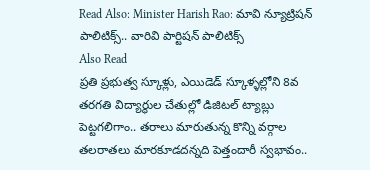Read Also: Minister Harish Rao: మావి న్యూట్రిషన్ పాలిటిక్స్.. వారివి పార్టిషన్ పాలిటిక్స్
Also Read
ప్రతి ప్రభుత్వ స్కూళ్లు, ఎయిడెడ్ స్కూళ్ళల్లోని 8వ తరగతి విద్యార్థుల చేతుల్లో డిజిటల్ ట్యాబ్లు పెట్టగలిగాం.. తరాలు మారుతున్న కొన్ని వర్గాల తలరాతలు మారకూడదన్నది పెత్తందారీ స్వభావం..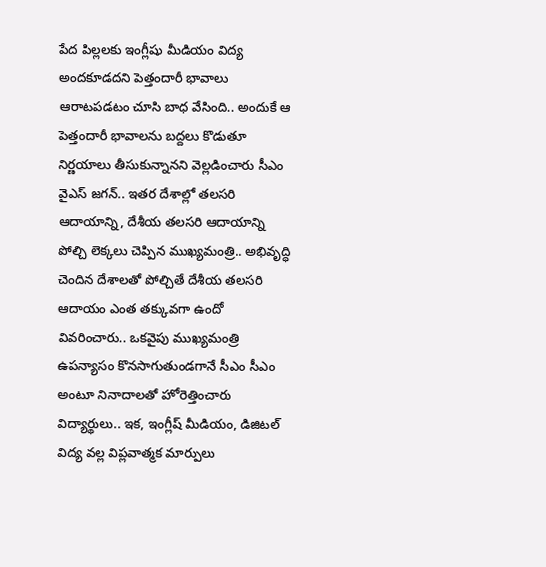పేద పిల్లలకు ఇంగ్లీషు మీడియం విద్య అందకూడదని పెత్తందారీ భావాలు ఆరాటపడటం చూసి బాధ వేసింది.. అందుకే ఆ పెత్తందారీ భావాలను బద్దలు కొడుతూ నిర్ణయాలు తీసుకున్నానని వెల్లడించారు సీఎం వైఎస్ జగన్.. ఇతర దేశాల్లో తలసరి ఆదాయాన్ని, దేశీయ తలసరి ఆదాయాన్ని పోల్చి లెక్కలు చెప్పిన ముఖ్యమంత్రి.. అభివృద్ధి చెందిన దేశాలతో పోల్చితే దేశీయ తలసరి ఆదాయం ఎంత తక్కువగా ఉందో వివరించారు.. ఒకవైపు ముఖ్యమంత్రి ఉపన్యాసం కొనసాగుతుండగానే సీఎం సీఎం అంటూ నినాదాలతో హోరెత్తించారు విద్యార్థులు.. ఇక, ఇంగ్లీష్ మీడియం, డిజిటల్ విద్య వల్ల విప్లవాత్మక మార్పులు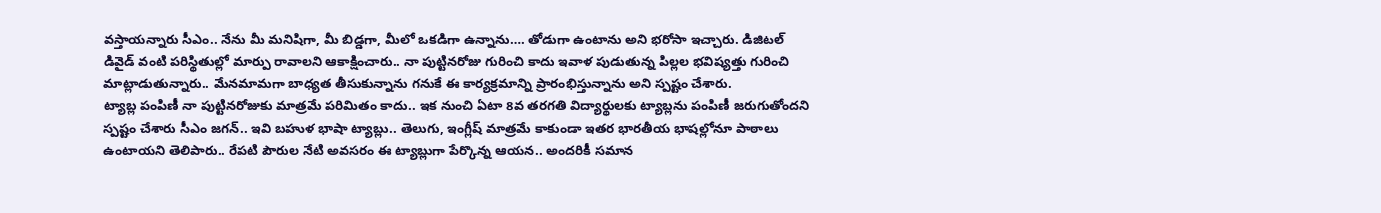వస్తాయన్నారు సీఎం.. నేను మీ మనిషిగా, మీ బిడ్డగా, మీలో ఒకడిగా ఉన్నాను…. తోడుగా ఉంటాను అని భరోసా ఇచ్చారు. డిజిటల్ డివైడ్ వంటి పరిస్థితుల్లో మార్పు రావాలని ఆకాక్షించారు.. నా పుట్టినరోజు గురించి కాదు ఇవాళ పుడుతున్న పిల్లల భవిష్యత్తు గురించి మాట్లాడుతున్నారు.. మేనమామగా బాధ్యత తీసుకున్నాను గనుకే ఈ కార్యక్రమాన్ని ప్రారంభిస్తున్నాను అని స్పష్టం చేశారు.
ట్యాబ్ల పంపిణీ నా పుట్టినరోజుకు మాత్రమే పరిమితం కాదు.. ఇక నుంచి ఏటా 8వ తరగతి విద్యార్థులకు ట్యాబ్లను పంపిణీ జరుగుతోందని స్పష్టం చేశారు సీఎం జగన్.. ఇవి బహుళ భాషా ట్యాబ్లు.. తెలుగు, ఇంగ్లీష్ మాత్రమే కాకుండా ఇతర భారతీయ భాషల్లోనూ పాఠాలు ఉంటాయని తెలిపారు.. రేపటి పౌరుల నేటి అవసరం ఈ ట్యాబ్లుగా పేర్కొన్న ఆయన.. అందరికీ సమాన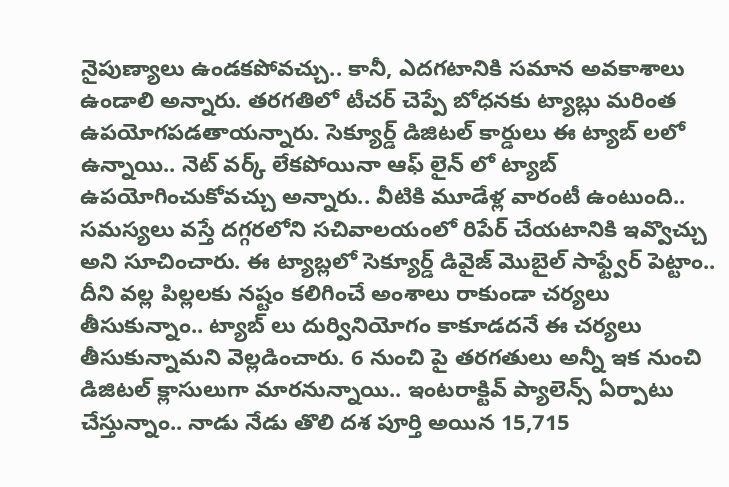నైపుణ్యాలు ఉండకపోవచ్చు.. కానీ, ఎదగటానికి సమాన అవకాశాలు ఉండాలి అన్నారు. తరగతిలో టీచర్ చెప్పే బోధనకు ట్యాబ్లు మరింత ఉపయోగపడతాయన్నారు. సెక్యూర్డ్ డిజిటల్ కార్డులు ఈ ట్యాబ్ లలో ఉన్నాయి.. నెట్ వర్క్ లేకపోయినా ఆఫ్ లైన్ లో ట్యాబ్ ఉపయోగించుకోవచ్చు అన్నారు.. వీటికి మూడేళ్ల వారంటీ ఉంటుంది.. సమస్యలు వస్తే దగ్గరలోని సచివాలయంలో రిపేర్ చేయటానికి ఇవ్వొచ్చు అని సూచించారు. ఈ ట్యాబ్లలో సెక్యూర్డ్ డివైజ్ మొబైల్ సాఫ్ట్వేర్ పెట్టాం.. దీని వల్ల పిల్లలకు నష్టం కలిగించే అంశాలు రాకుండా చర్యలు తీసుకున్నాం.. ట్యాబ్ లు దుర్వినియోగం కాకూడదనే ఈ చర్యలు తీసుకున్నామని వెల్లడించారు. 6 నుంచి పై తరగతులు అన్నీ ఇక నుంచి డిజిటల్ క్లాసులుగా మారనున్నాయి.. ఇంటరాక్టివ్ ప్యాలెన్స్ ఏర్పాటు చేస్తున్నాం.. నాడు నేడు తొలి దశ పూర్తి అయిన 15,715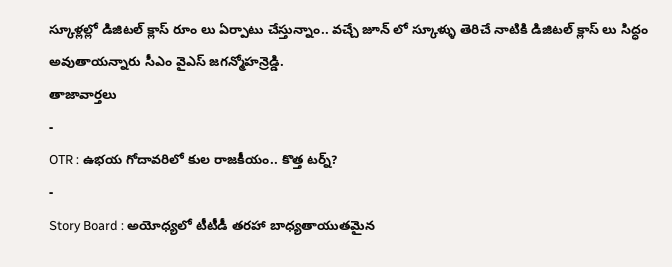స్కూళ్లల్లో డిజిటల్ క్లాస్ రూం లు ఏర్పాటు చేస్తున్నాం.. వచ్చే జూన్ లో స్కూళ్ళు తెరిచే నాటికి డిజిటల్ క్లాస్ లు సిద్ధం అవుతాయన్నారు సీఎం వైఎస్ జగన్మోహన్రెడ్డి.
తాజావార్తలు
-
OTR : ఉభయ గోదావరిలో కుల రాజకీయం.. కొత్త టర్న్?
-
Story Board : అయోధ్యలో టీటీడీ తరహా బాధ్యతాయుతమైన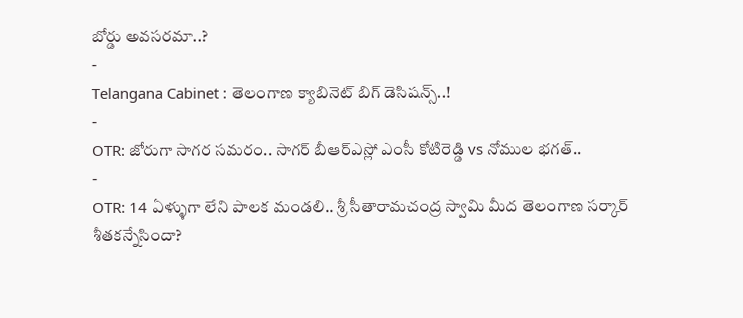బోర్డు అవసరమా..?
-
Telangana Cabinet : తెలంగాణ క్యాబినెట్ బిగ్ డెసిషన్స్..!
-
OTR: జోరుగా సాగర సమరం.. సాగర్ బీఆర్ఎస్లో ఎంసీ కోటిరెడ్డి vs నోముల భగత్..
-
OTR: 14 ఏళ్ళుగా లేని పాలక మండలి.. శ్రీ సీతారామచంద్ర స్వామి మీద తెలంగాణ సర్కార్ శీతకన్నేసిందా?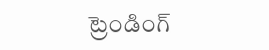ట్రెండింగ్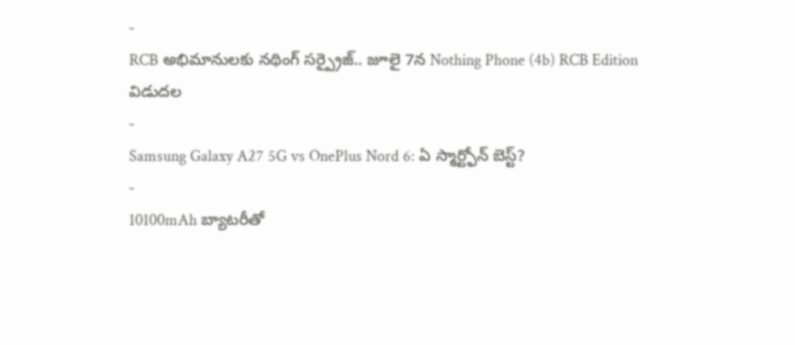-
RCB అభిమానులకు నథింగ్ సర్ప్రైజ్.. జూలై 7న Nothing Phone (4b) RCB Edition విడుదల
-
Samsung Galaxy A27 5G vs OnePlus Nord 6: ఏ స్మార్ట్ఫోన్ బెస్ట్?
-
10100mAh బ్యాటరీతో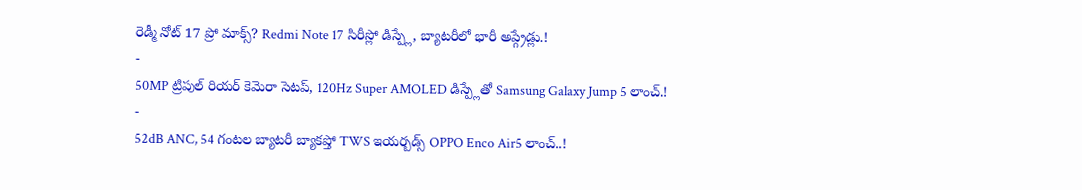రెడ్మీ నోట్ 17 ప్రో మాక్స్? Redmi Note 17 సిరీస్లో డిస్ప్లే, బ్యాటరీలో భారీ అప్గ్రేడ్లు.!
-
50MP ట్రిపుల్ రియర్ కెమెరా సెటప్, 120Hz Super AMOLED డిస్ప్లేతో Samsung Galaxy Jump 5 లాంచ్.!
-
52dB ANC, 54 గంటల బ్యాటరీ బ్యాకప్తో TWS ఇయర్బడ్స్ OPPO Enco Air5 లాంచ్..!